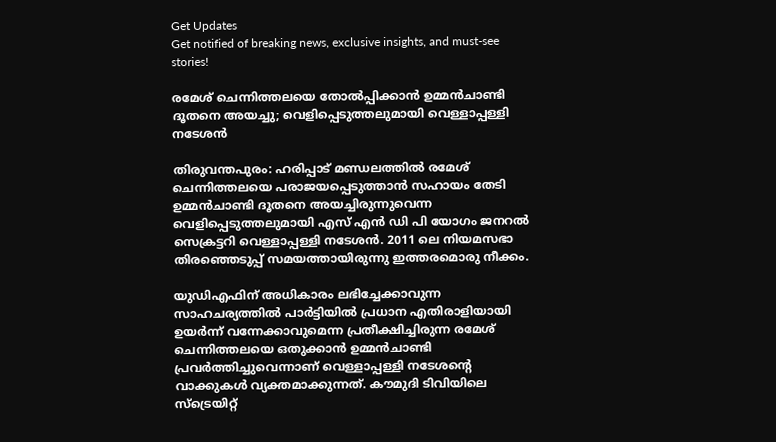Get Updates
Get notified of breaking news, exclusive insights, and must-see stories!

രമേശ് ചെന്നിത്തലയെ തോല്‍പ്പിക്കാന്‍ ഉമ്മന്‍ചാണ്ടി ദൂതനെ അയച്ചു; വെളിപ്പെടുത്തലുമായി വെള്ളാപ്പള്ളി നടേശന്‍

തിരുവന്തപുരം: ഹരിപ്പാട് മണ്ഡലത്തില്‍ രമേശ് ചെന്നിത്തലയെ പരാജയപ്പെടുത്താന്‍ സഹായം തേടി ഉമ്മന്‍ചാണ്ടി ദൂതനെ അയച്ചിരുന്നുവെന്ന വെളിപ്പെടുത്തലുമായി എസ് എന്‍ ഡി പി യോഗം ജനറല്‍ സെക്രട്ടറി വെള്ളാപ്പള്ളി നടേശന്‍. 2011 ലെ നിയമസഭാ തിരഞ്ഞെടുപ്പ് സമയത്തായിരുന്നു ഇത്തരമൊരു നീക്കം.

യുഡിഎഫിന് അധികാരം ലഭിച്ചേക്കാവുന്ന സാഹചര്യത്തില്‍ പാര്‍ട്ടിയില്‍ പ്രധാന എതിരാളിയായി ഉയര്‍ന്ന് വന്നേക്കാവുമെന്ന പ്രതീക്ഷിച്ചിരുന്ന രമേശ് ചെന്നിത്തലയെ ഒതുക്കാന്‍ ഉമ്മന്‍ചാണ്ടി പ്രവര്‍ത്തിച്ചുവെന്നാണ് വെള്ളാപ്പള്ളി നടേശന്റെ വാക്കുകള്‍ വ്യക്തമാക്കുന്നത്. കൗമുദി ടിവിയിലെ സ്ട്രെയിറ്റ്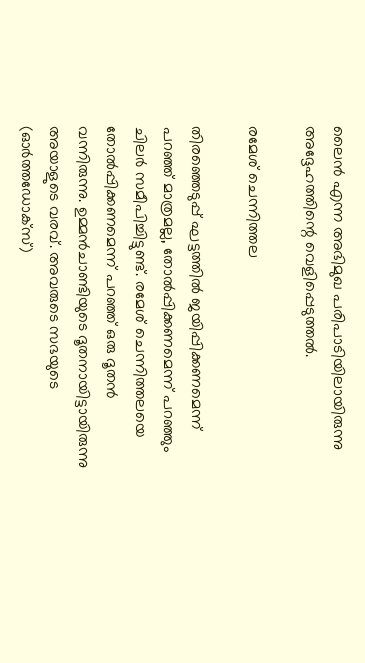ലൈന്‍ എന്ന അഭിമുഖ പരിപാടിയിലായിരുന്നു അദ്ദേഹത്തിന്റെ വെളിപ്പെടുത്തല്‍.

രമേശ് ചെന്നിത്തല

തിരഞ്ഞെടുപ്പ് ഘട്ടത്തില്‍ ജയിപ്പിക്കണമെന്ന് പറഞ്ഞ് മാത്രമല്ല, തോല്‍പ്പിക്കണമെന്ന് പറഞ്ഞും ചിലര്‍ സമീപിച്ചിട്ടുണ്ട്. രമേശ് ചെന്നിത്തലയെ തോല്‍പ്പിക്കണമെന്ന് പറഞ്ഞ് ഒരു ദൂതന്‍ വന്നിരുന്നു. ഉമ്മന്‍ചാണ്ടിയുടെ ദൂതനായിട്ടായിരുന്നു അയാളുടെ വരവ്. അവരുടെ സഭയുടെ (ഓര്‍ത്തഡോക്സ്)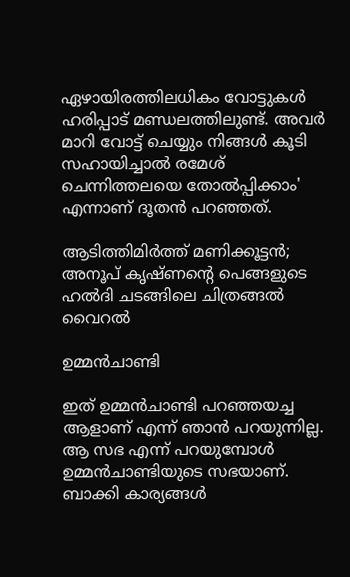ഏഴായിരത്തിലധികം വോട്ടുകള്‍ ഹരിപ്പാട് മണ്ഡലത്തിലുണ്ട്. അവർ മാറി വോട്ട് ചെയ്യും നിങ്ങൾ കൂടി സഹായിച്ചാൽ രമേശ് ചെന്നിത്തലയെ തോൽപ്പിക്കാം' എന്നാണ് ദൂതൻ പറഞ്ഞത്.

ആടിത്തിമിര്‍ത്ത് മണിക്കൂട്ടന്‍; അനൂപ് കൃഷ്ണന്റെ പെങ്ങളുടെ ഹല്‍ദി ചടങ്ങിലെ ചിത്രങ്ങല്‍ വൈറല്‍

ഉമ്മന്‍ചാണ്ടി

ഇത് ഉമ്മന്‍ചാണ്ടി പറഞ്ഞയച്ച ആളാണ് എന്ന് ഞാന്‍ പറയുന്നില്ല. ആ സഭ എന്ന് പറയുമ്പോള്‍ ഉമ്മന്‍ചാണ്ടിയുടെ സഭയാണ്. ബാക്കി കാര്യങ്ങള്‍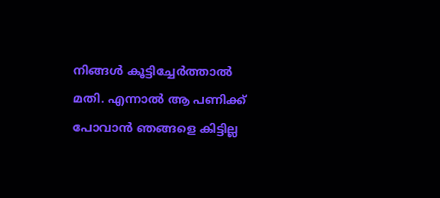നിങ്ങള്‍ കൂട്ടിച്ചേര്‍ത്താല്‍ മതി. എന്നാല്‍ ആ പണിക്ക് പോവാന്‍ ഞങ്ങളെ കിട്ടില്ല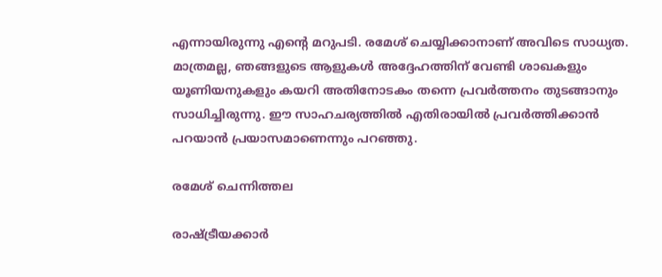എന്നായിരുന്നു എന്റെ മറുപടി. രമേശ് ചെയ്യിക്കാനാണ് അവിടെ സാധ്യത. മാത്രമല്ല, ഞങ്ങളുടെ ആളുകള്‍ അദ്ദേഹത്തിന് വേണ്ടി ശാഖകളും യൂണിയനുകളും കയറി അതിനോടകം തന്നെ പ്രവര്‍ത്തനം തുടങ്ങാനും സാധിച്ചിരുന്നു. ഈ സാഹചര്യത്തില്‍ എതിരായില്‍ പ്രവര്‍ത്തിക്കാന്‍ പറയാന്‍ പ്രയാസമാണെന്നും പറഞ്ഞു.

രമേശ് ചെന്നിത്തല

രാഷ്ട്രീയക്കാര്‍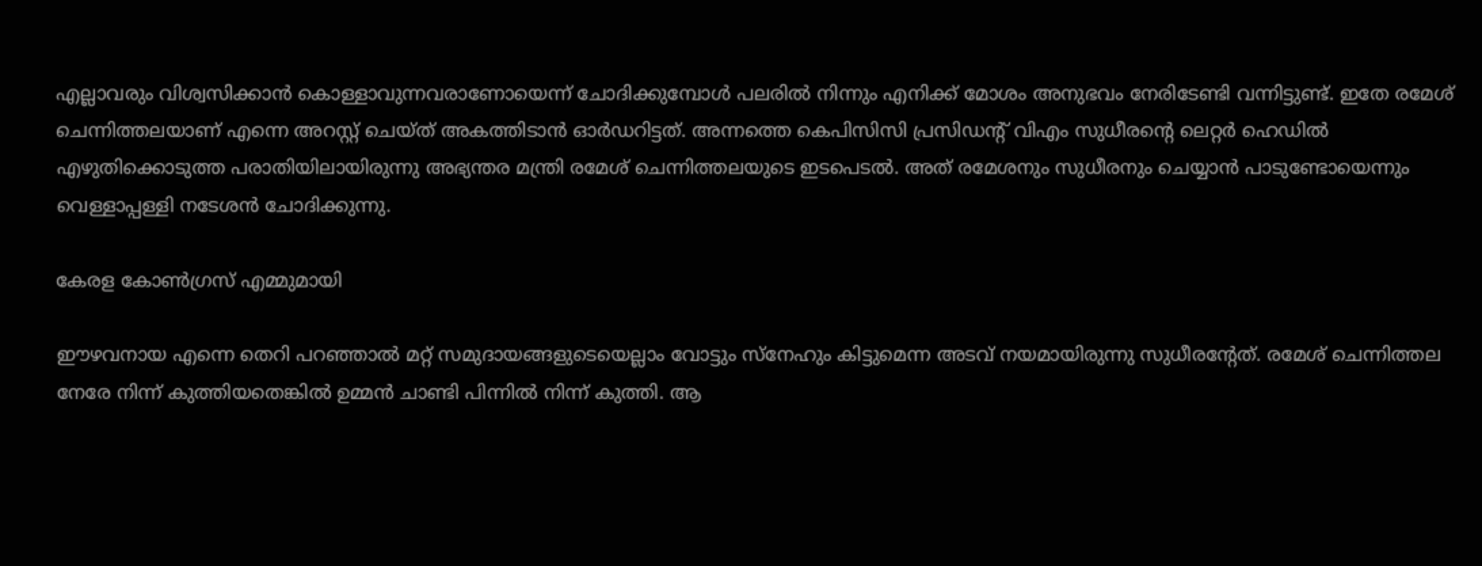എല്ലാവരും വിശ്വസിക്കാന്‍ കൊള്ളാവുന്നവരാണോയെന്ന് ചോദിക്കുമ്പോള്‍ പലരില്‍ നിന്നും എനിക്ക് മോശം അനുഭവം നേരിടേണ്ടി വന്നിട്ടുണ്ട്. ഇതേ രമേശ് ചെന്നിത്തലയാണ് എന്നെ അറസ്റ്റ് ചെയ്ത് അകത്തിടാന്‍ ഓര്‍ഡറിട്ടത്. അന്നത്തെ കെപിസിസി പ്രസിഡന്റ് വിഎം സുധീരന്റെ ലെറ്റര്‍ ഹെഡില്‍ എഴുതിക്കൊടുത്ത പരാതിയിലായിരുന്നു അഭ്യന്തര മന്ത്രി രമേശ് ചെന്നിത്തലയുടെ ഇടപെടല്‍. അത് രമേശനും സുധീരനും ചെയ്യാന്‍ പാടുണ്ടോയെന്നും വെള്ളാപ്പള്ളി നടേശന്‍ ചോദിക്കുന്നു.

കേരള കോണ്‍ഗ്രസ് എമ്മുമായി

ഈഴവനായ എന്നെ തെറി പറഞ്ഞാല്‍ മറ്റ് സമുദായങ്ങളുടെയെല്ലാം വോട്ടും സ്നേഹും കിട്ടുമെന്ന അടവ് നയമായിരുന്നു സുധീരന്റേത്. രമേശ് ചെന്നിത്തല നേരേ നിന്ന് കുത്തിയതെങ്കിൽ ഉമ്മൻ ചാണ്ടി പിന്നില്‍ നിന്ന് കുത്തി. ആ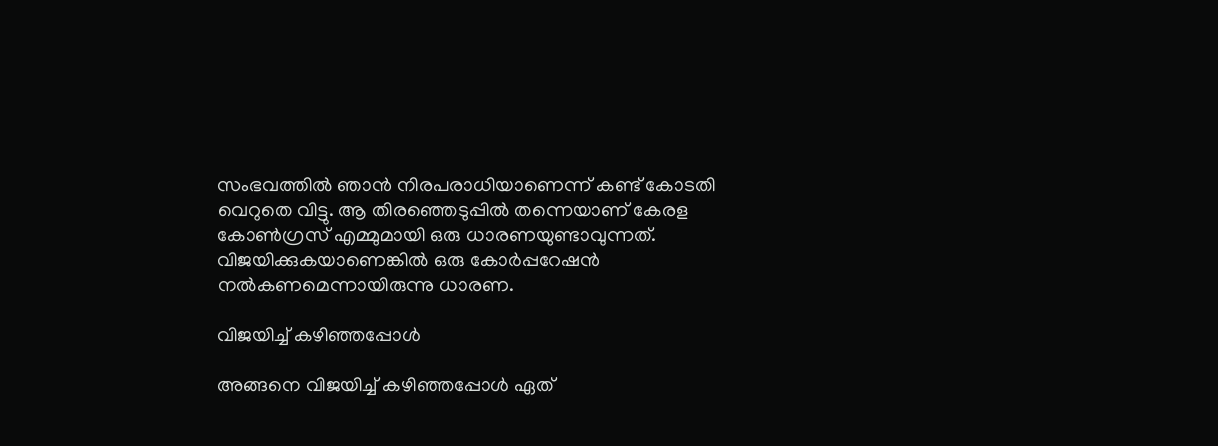സംഭവത്തില്‍ ഞാന്‍ നിരപരാധിയാണെന്ന് കണ്ട് കോടതി വെറുതെ വിട്ടു. ആ തിരഞ്ഞെടുപ്പില്‍ തന്നെയാണ് കേരള കോണ്‍ഗ്രസ് എമ്മുമായി ഒരു ധാരണയുണ്ടാവുന്നത്. വിജയിക്കുകയാണെങ്കില്‍ ഒരു കോര്‍പ്പറേഷന്‍ നല്‍കണമെന്നായിരുന്നു ധാരണ.

വിജയിച്ച് കഴിഞ്ഞപ്പോള്‍

അങ്ങനെ വിജയിച്ച് കഴിഞ്ഞപ്പോള്‍ ഏത്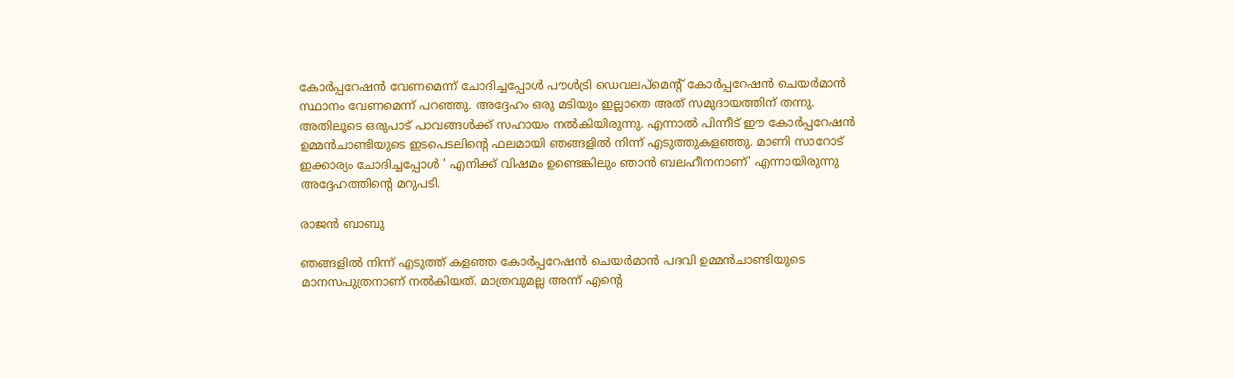കോര്‍പ്പറേഷന്‍ വേണമെന്ന് ചോദിച്ചപ്പോള്‍ പൗൾട്രി ഡെവലപ്‌മെന്റ് കോർപ്പറേഷൻ ചെയർമാൻ സ്ഥാനം വേണമെന്ന് പറഞ്ഞു. അദ്ദേഹം ഒരു മടിയും ഇല്ലാതെ അത് സമുദായത്തിന് തന്നു. അതിലൂടെ ഒരുപാട് പാവങ്ങള്‍ക്ക് സഹായം നല്‍കിയിരുന്നു. എന്നാല്‍ പിന്നീട് ഈ കോര്‍പ്പറേഷന്‍ ഉമ്മന്‍ചാണ്ടിയുടെ ഇടപെടലിന്റെ ഫലമായി ഞങ്ങളില്‍ നിന്ന് എടുത്തുകളഞ്ഞു. മാണി സാറോട് ഇക്കാര്യം ചോദിച്ചപ്പോള്‍ ' എനിക്ക് വിഷമം ഉണ്ടെങ്കിലും ഞാന്‍ ബലഹീനനാണ്' എന്നായിരുന്നു അദ്ദേഹത്തിന്റെ മറുപടി.

രാജന്‍ ബാബു

ഞങ്ങളില്‍ നിന്ന് എടുത്ത് കളഞ്ഞ കോര്‍പ്പറേഷന്‍ ചെയര്‍മാന്‍ പദവി ഉമ്മന്‍ചാണ്ടിയുടെ മാനസപുത്രനാണ് നല്‍കിയത്. മാത്രവുമല്ല അന്ന് എന്റെ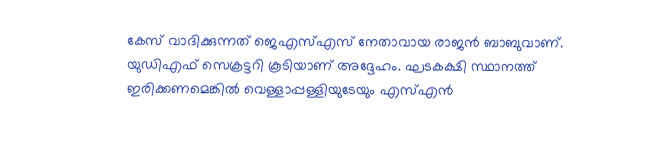കേസ് വാദിക്കുന്നത് ജെഎസ്എസ് നേതാവായ രാജന്‍ ബാബുവാണ്. യുഡിഎഫ് സെക്രട്ടറി കൂടിയാണ് അദ്ദേഹം. ഘടകക്ഷി സ്ഥാനത്ത് ഇരിക്കണമെങ്കില്‍ വെള്ളാപ്പള്ളിയുടേയും എസ്എന്‍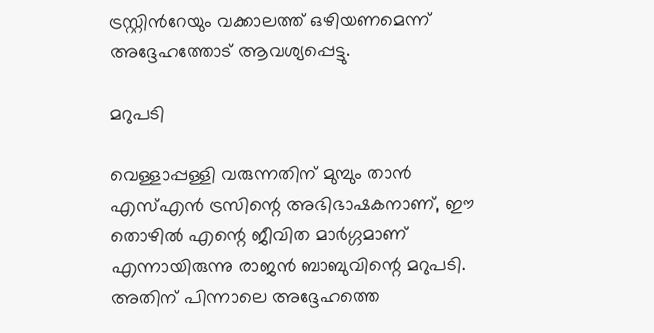ട്രസ്റ്റിന്‍റേയും വക്കാലത്ത് ഒഴിയണമെന്ന് അദ്ദേഹത്തോട് ആവശ്യപ്പെട്ടു.

മറുപടി

വെള്ളാപ്പള്ളി വരുന്നതിന് മുമ്പും താന്‍ എസ്എന്‍ ട്രസിന്റെ അഭിഭാഷകനാണ്, ഈ തൊഴില്‍ എന്റെ ജീവിത മാര്‍ഗ്ഗമാണ് എന്നായിരുന്നു രാജന്‍ ബാബുവിന്റെ മറുപടി. അതിന് പിന്നാലെ അദ്ദേഹത്തെ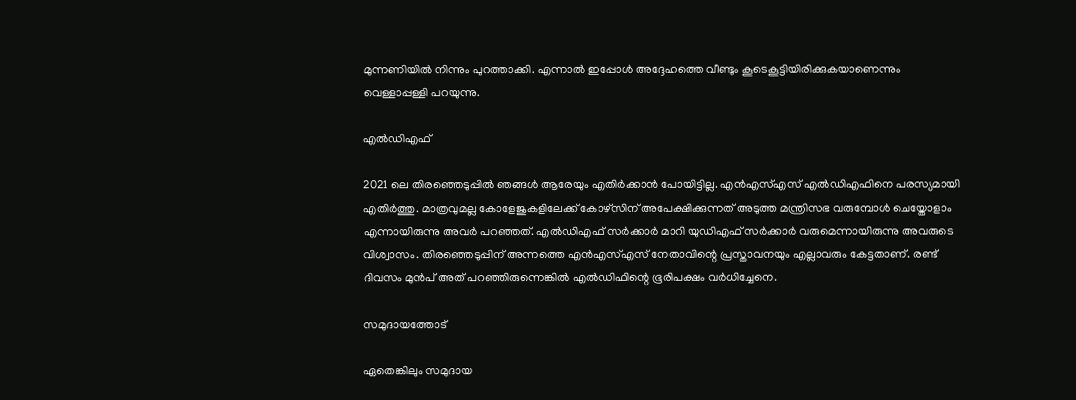മുന്നണിയില്‍ നിന്നും പുറത്താക്കി. എന്നാല്‍ ഇപ്പോള്‍ അദ്ദേഹത്തെ വീണ്ടും കൂടെകൂട്ടിയിരിക്കുകയാണെന്നും വെള്ളാപ്പള്ളി പറയുന്നു.

എല്‍ഡിഎഫ്

2021 ലെ തിരഞ്ഞെടുപ്പില്‍ ഞങ്ങള്‍ ആരേയും എതിര്‍ക്കാന്‍ പോയിട്ടില്ല. എന്‍എസ്എസ് എല്‍ഡിഎഫിനെ പരസ്യമായി എതിര്‍ത്തു. മാത്രവുമല്ല കോളേജുകളിലേക്ക് കോഴ്സിന് അപേക്ഷിക്കുന്നത് അടുത്ത മന്ത്രിസഭ വരുമ്പോള്‍ ചെയ്തോളാം എന്നായിരുന്നു അവര്‍ പറഞ്ഞത്. എല്‍ഡിഎഫ് സര്‍ക്കാര്‍ മാറി യുഡിഎഫ് സര്‍ക്കാര്‍ വരുമെന്നായിരുന്നു അവരുടെ വിശ്വാസം. തിരഞ്ഞെടുപ്പിന് അന്നത്തെ എന്‍എസ്എസ് നേതാവിന്റെ പ്രസ്താവനയും എല്ലാവരും കേട്ടതാണ്. രണ്ട് ദിവസം മുന്‍പ് അത് പറഞ്ഞിരുന്നെങ്കില്‍ എല്‍ഡിഫിന്റെ ഭൂരിപക്ഷം വര്‍ധിച്ചേനെ.

സമുദായത്തോട്

ഏതെങ്കിലും സമുദായ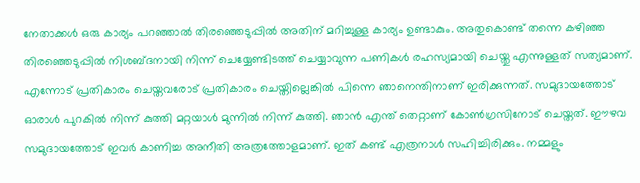നേതാക്കള്‍ ഒരു കാര്യം പറഞ്ഞാല്‍ തിരഞ്ഞെടുപ്പില്‍ അതിന് മറിച്ചുള്ള കാര്യം ഉണ്ടാകും. അതുകൊണ്ട് തന്നെ കഴിഞ്ഞ തിരഞ്ഞെടുപ്പില്‍ നിശബ്ദനായി നിന്ന് ചെയ്യേണ്ടിടത്ത് ചെയ്യാവുന്ന പണികള്‍ രഹസ്യമായി ചെയ്തു എന്നുള്ളത് സത്യമാണ്. എന്നോട് പ്രതികാരം ചെയ്തവരോട് പ്രതികാരം ചെയ്തില്ലെങ്കില്‍ പിന്നെ ഞാനെന്തിനാണ് ഇരിക്കുന്നത്. സമുദായത്തോട് ഓരാള്‍ പുറകില്‍ നിന്ന് കുത്തി മറ്റയാള്‍ മുന്നില്‍ നിന്ന് കുത്തി. ഞാന്‍ എന്ത് തെറ്റാണ് കോണ്‍ഗ്രസിനോട് ചെയ്തത്. ഈഴവ സമുദായത്തോട് ഇവര്‍ കാണിച്ച അനീതി അത്രത്തോളമാണ്. ഇത് കണ്ട് എത്രനാള്‍ സഹിച്ചിരിക്കും. നമ്മളും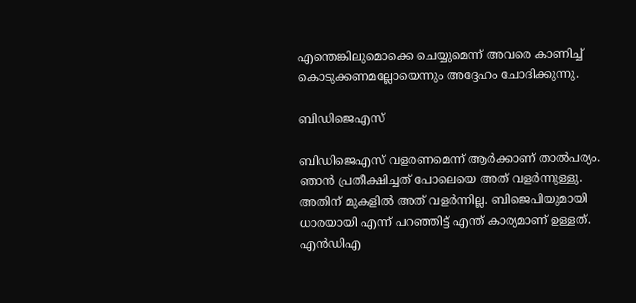എന്തെങ്കിലുമൊക്കെ ചെയ്യുമെന്ന് അവരെ കാണിച്ച് കൊടുക്കണമല്ലോയെന്നും അദ്ദേഹം ചോദിക്കുന്നു.

ബിഡിജെഎസ്

ബിഡിജെഎസ് വളരണമെന്ന് ആര്‍ക്കാണ് താല്‍പര്യം. ഞാന്‍ പ്രതീക്ഷിച്ചത് പോലെയെ അത് വളര്‍ന്നുള്ളു. അതിന് മുകളില്‍ അത് വളര്‍ന്നില്ല. ബിജെപിയുമായി ധാരയായി എന്ന് പറഞ്ഞിട്ട് എന്ത് കാര്യമാണ് ഉള്ളത്. എന്‍ഡിഎ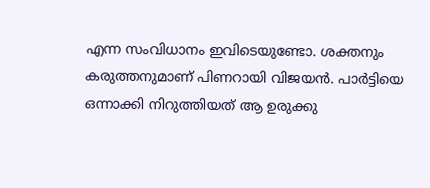എന്ന സംവിധാനം ഇവിടെയുണ്ടോ. ശക്തനും കരുത്തനുമാണ് പിണറായി വിജയൻ. പാ‌ർട്ടിയെ ഒന്നാക്കി നിറുത്തിയത് ആ ഉരുക്കു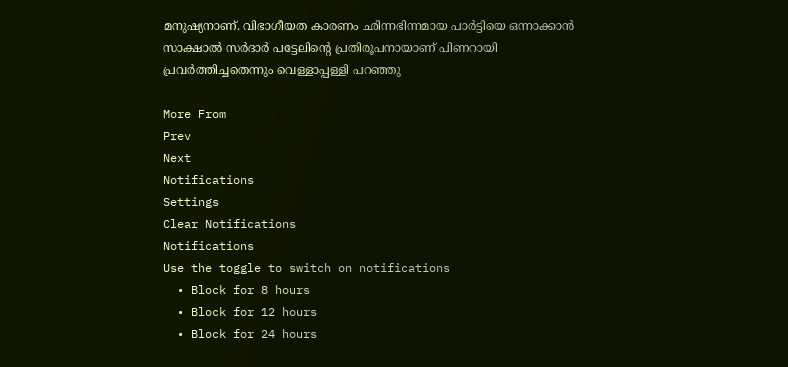മനുഷ്യനാണ്. വിഭാഗീയത കാരണം ഛിന്നഭിന്നമായ പാ‌ർട്ടിയെ ഒന്നാക്കാൻ സാക്ഷാൽ സർദാർ പട്ടേലിന്റെ പ്രതിരൂപനായാണ് പിണറായി പ്രവർത്തിച്ചതെന്നും വെള്ളാപ്പള്ളി പറഞ്ഞു

More From
Prev
Next
Notifications
Settings
Clear Notifications
Notifications
Use the toggle to switch on notifications
  • Block for 8 hours
  • Block for 12 hours
  • Block for 24 hours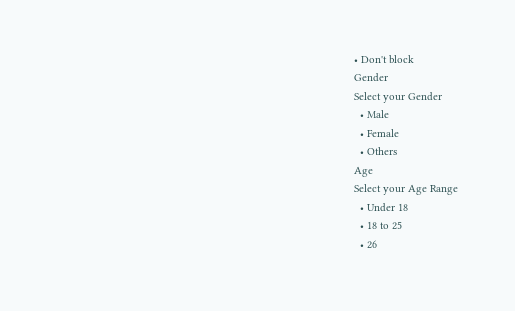• Don't block
Gender
Select your Gender
  • Male
  • Female
  • Others
Age
Select your Age Range
  • Under 18
  • 18 to 25
  • 26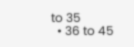to 35
  • 36 to 45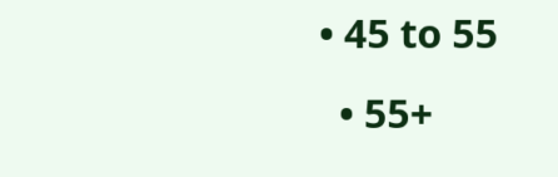• 45 to 55
  • 55+